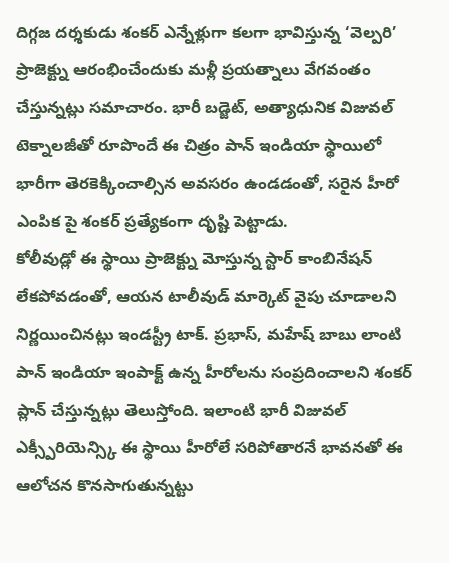దిగ్గజ దర్శకుడు శంకర్ ఎన్నేళ్లుగా కలగా భావిస్తున్న ‘వెల్పరి’ ప్రాజెక్ట్ను ఆరంభించేందుకు మళ్లీ ప్రయత్నాలు వేగవంతం చేస్తున్నట్లు సమాచారం. భారీ బడ్జెట్, అత్యాధునిక విజువల్ టెక్నాలజీతో రూపొందే ఈ చిత్రం పాన్ ఇండియా స్థాయిలో భారీగా తెరకెక్కించాల్సిన అవసరం ఉండడంతో, సరైన హీరో ఎంపిక పై శంకర్ ప్రత్యేకంగా దృష్టి పెట్టాడు.
కోలీవుడ్లో ఈ స్థాయి ప్రాజెక్ట్ను మోస్తున్న స్టార్ కాంబినేషన్ లేకపోవడంతో, ఆయన టాలీవుడ్ మార్కెట్ వైపు చూడాలని నిర్ణయించినట్లు ఇండస్ట్రీ టాక్. ప్రభాస్, మహేష్ బాబు లాంటి పాన్ ఇండియా ఇంపాక్ట్ ఉన్న హీరోలను సంప్రదించాలని శంకర్ ప్లాన్ చేస్తున్నట్లు తెలుస్తోంది. ఇలాంటి భారీ విజువల్ ఎక్స్పీరియెన్స్కి ఈ స్థాయి హీరోలే సరిపోతారనే భావనతో ఈ ఆలోచన కొనసాగుతున్నట్టు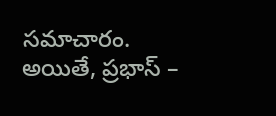సమాచారం.
అయితే, ప్రభాస్ –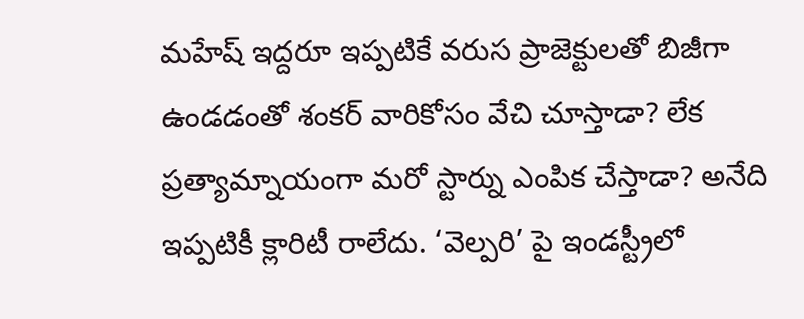మహేష్ ఇద్దరూ ఇప్పటికే వరుస ప్రాజెక్టులతో బిజీగా ఉండడంతో శంకర్ వారికోసం వేచి చూస్తాడా? లేక ప్రత్యామ్నాయంగా మరో స్టార్ను ఎంపిక చేస్తాడా? అనేది ఇప్పటికీ క్లారిటీ రాలేదు. ‘వెల్పరి’ పై ఇండస్ట్రీలో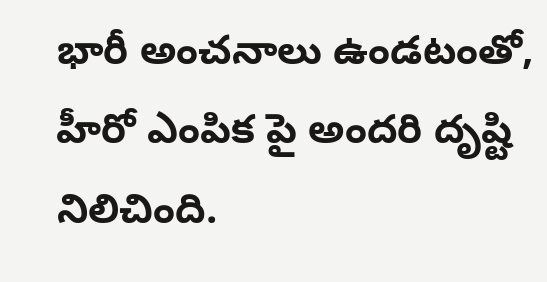భారీ అంచనాలు ఉండటంతో, హీరో ఎంపిక పై అందరి దృష్టి నిలిచింది.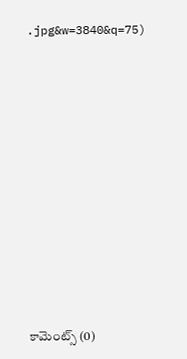.jpg&w=3840&q=75)
















కామెంట్స్ (0)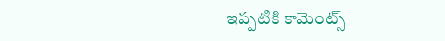ఇప్పటికి కామెంట్స్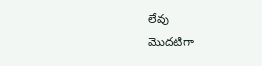లేవు
మొదటిగా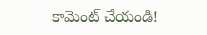కామెంట్ చేయండి!